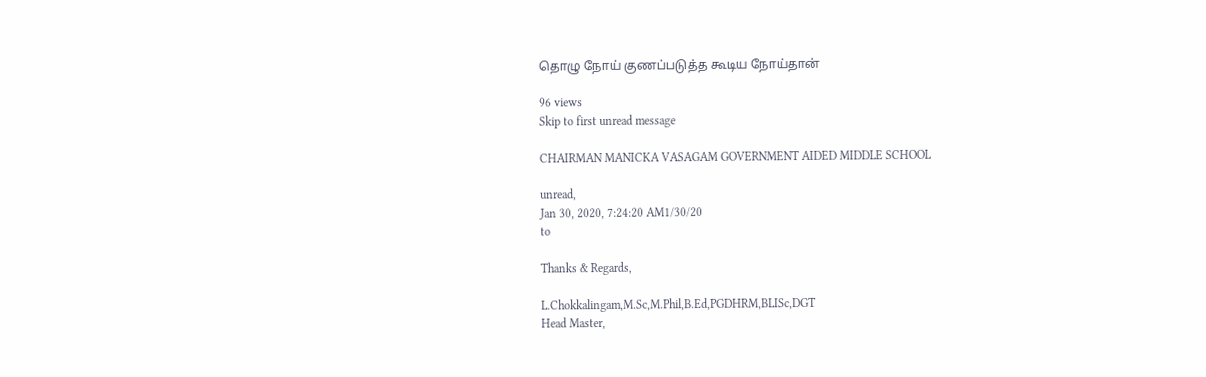தொழு நோய் குணப்படுத்த கூடிய நோய்தான்

96 views
Skip to first unread message

CHAIRMAN MANICKA VASAGAM GOVERNMENT AIDED MIDDLE SCHOOL

unread,
Jan 30, 2020, 7:24:20 AM1/30/20
to

Thanks & Regards,

L.Chokkalingam,M.Sc,M.Phil,B.Ed,PGDHRM,BLISc,DGT
Head Master,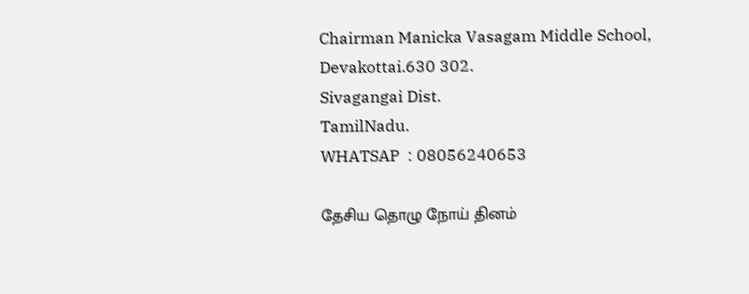Chairman Manicka Vasagam Middle School,
Devakottai.630 302.
Sivagangai Dist.
TamilNadu.
WHATSAP  : 08056240653

தேசிய தொழு நோய் தினம்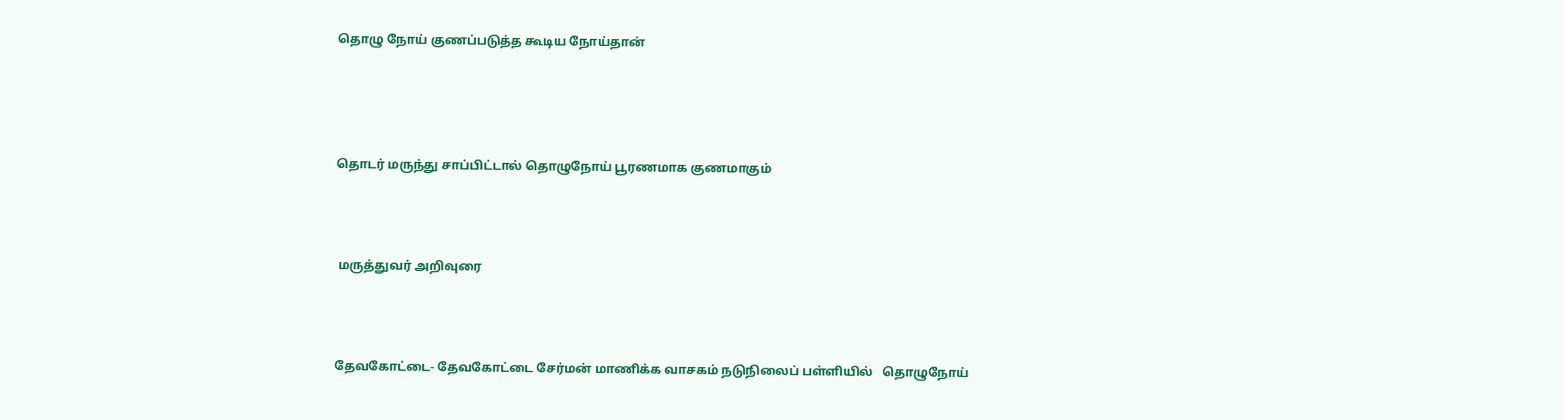தொழு நோய் குணப்படுத்த கூடிய நோய்தான்




தொடர் மருந்து சாப்பிட்டால் தொழுநோய் பூரணமாக குணமாகும்



 மருத்துவர் அறிவுரை



தேவகோட்டை- தேவகோட்டை சேர்மன் மாணிக்க வாசகம் நடுநிலைப் பள்ளியில்   தொழுநோய்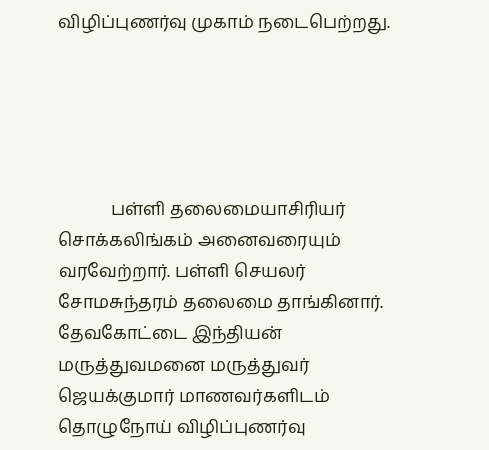விழிப்புணர்வு முகாம் நடைபெற்றது.





            பள்ளி தலைமையாசிரியர் சொக்கலிங்கம் அனைவரையும் வரவேற்றார். பள்ளி செயலர் சோமசுந்தரம் தலைமை தாங்கினார். தேவகோட்டை இந்தியன் மருத்துவமனை மருத்துவர் ஜெயக்குமார் மாணவர்களிடம் தொழுநோய் விழிப்புணர்வு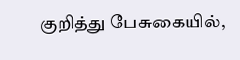குறித்து பேசுகையில்,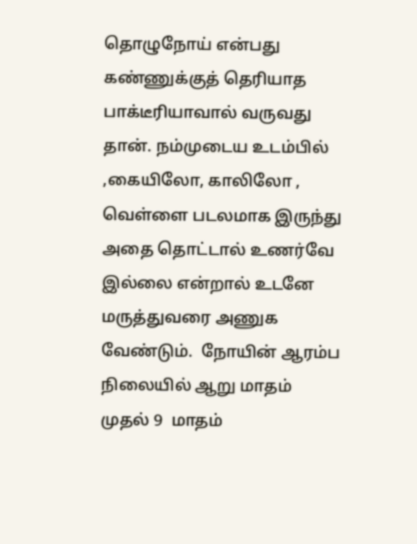தொழுநோய் என்பது கண்ணுக்குத் தெரியாத பாக்டீரியாவால் வருவது தான். நம்முடைய உடம்பில் ,கையிலோ, காலிலோ , வெள்ளை படலமாக இருந்து அதை தொட்டால் உணர்வே இல்லை என்றால் உடனே மருத்துவரை அணுக வேண்டும்.  நோயின் ஆரம்ப நிலையில் ஆறு மாதம் முதல் 9  மாதம்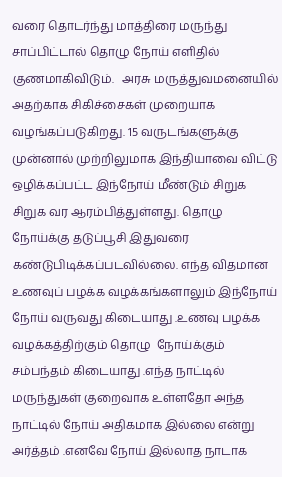வரை தொடர்ந்து மாத்திரை மருந்து சாப்பிட்டால் தொழு நோய் எளிதில் குணமாகிவிடும்.   அரசு மருத்துவமனையில் அதற்காக சிகிச்சைகள் முறையாக வழங்கப்படுகிறது. 15 வருடங்களுக்கு முன்னால் முற்றிலுமாக இந்தியாவை விட்டு ஒழிக்கப்பட்ட இந்நோய் மீண்டும் சிறுக சிறுக வர ஆரம்பித்துள்ளது. தொழு நோய்க்கு தடுப்பூசி இதுவரை கண்டுபிடிக்கப்படவில்லை. எந்த விதமான உணவுப் பழக்க வழக்கங்களாலும் இந்நோய் நோய் வருவது கிடையாது .உணவு பழக்க வழக்கத்திற்கும் தொழு  நோய்க்கும் சம்பந்தம் கிடையாது .எந்த நாட்டில் மருந்துகள் குறைவாக உள்ளதோ அந்த நாட்டில் நோய் அதிகமாக இல்லை என்று அர்த்தம் .எனவே நோய் இல்லாத நாடாக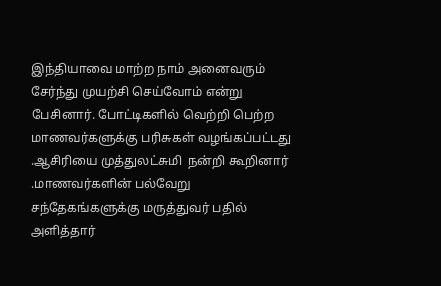இந்தியாவை மாற்ற நாம் அனைவரும் சேர்ந்து முயற்சி செய்வோம் என்று பேசினார். போட்டிகளில் வெற்றி பெற்ற மாணவர்களுக்கு பரிசுகள் வழங்கப்பட்டது .ஆசிரியை முத்துலட்சுமி  நன்றி கூறினார் .மாணவர்களின் பல்வேறு சந்தேகங்களுக்கு மருத்துவர் பதில் அளித்தார்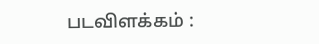படவிளக்கம் :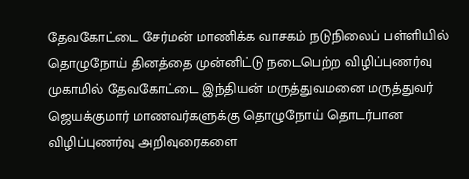தேவகோட்டை சேர்மன் மாணிக்க வாசகம் நடுநிலைப் பள்ளியில் தொழுநோய் தினத்தை முன்னிட்டு நடைபெற்ற விழிப்புணர்வு முகாமில் தேவகோட்டை இந்தியன் மருத்துவமனை மருத்துவர் ஜெயக்குமார் மாணவர்களுக்கு தொழுநோய் தொடர்பான விழிப்புணர்வு அறிவுரைகளை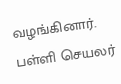வழங்கினார். பள்ளி செயலர்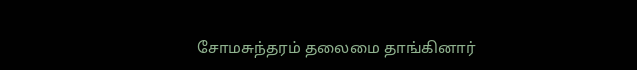சோமசுந்தரம் தலைமை தாங்கினார்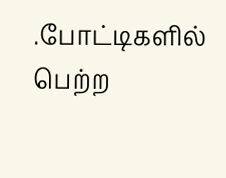.போட்டிகளில் பெற்ற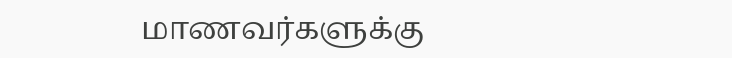மாணவர்களுக்கு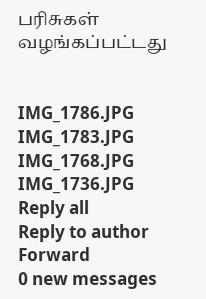பரிசுகள் வழங்கப்பட்டது


IMG_1786.JPG
IMG_1783.JPG
IMG_1768.JPG
IMG_1736.JPG
Reply all
Reply to author
Forward
0 new messages